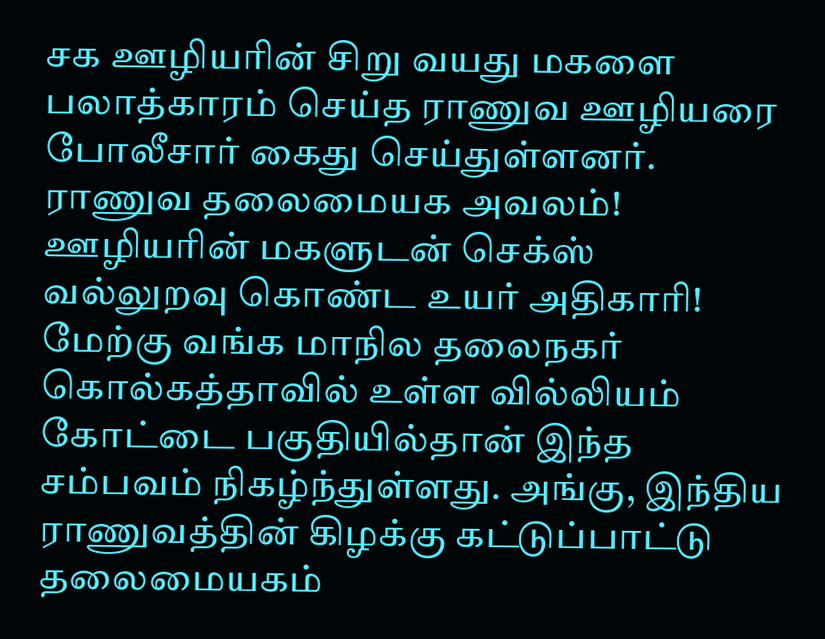சக ஊழியரின் சிறு வயது மகளை பலாத்காரம் செய்த ராணுவ ஊழியரை போலீசார் கைது செய்துள்ளனர்.
ராணுவ தலைமையக அவலம்! ஊழியரின் மகளுடன் செக்ஸ் வல்லுறவு கொண்ட உயர் அதிகாரி!
மேற்கு வங்க மாநில தலைநகர் கொல்கத்தாவில் உள்ள வில்லியம் கோட்டை பகுதியில்தான் இந்த சம்பவம் நிகழ்ந்துள்ளது. அங்கு, இந்திய ராணுவத்தின் கிழக்கு கட்டுப்பாட்டு தலைமையகம்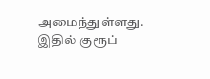அமைந்துள்ளது.
இதில் குரூப்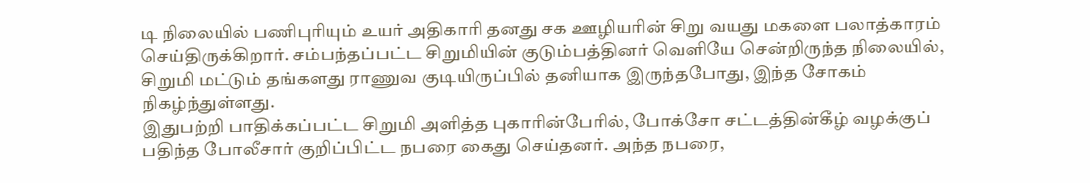டி நிலையில் பணிபுரியும் உயர் அதிகாரி தனது சக ஊழியரின் சிறு வயது மகளை பலாத்காரம் செய்திருக்கிறார். சம்பந்தப்பட்ட சிறுமியின் குடும்பத்தினர் வெளியே சென்றிருந்த நிலையில், சிறுமி மட்டும் தங்களது ராணுவ குடியிருப்பில் தனியாக இருந்தபோது, இந்த சோகம் நிகழ்ந்துள்ளது.
இதுபற்றி பாதிக்கப்பட்ட சிறுமி அளித்த புகாரின்பேரில், போக்சோ சட்டத்தின்கீழ் வழக்குப் பதிந்த போலீசார் குறிப்பிட்ட நபரை கைது செய்தனர். அந்த நபரை,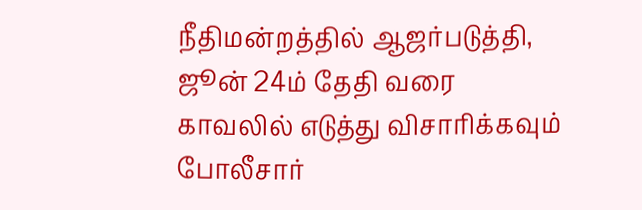நீதிமன்றத்தில் ஆஜர்படுத்தி, ஜூன் 24ம் தேதி வரை காவலில் எடுத்து விசாரிக்கவும் போலீசார்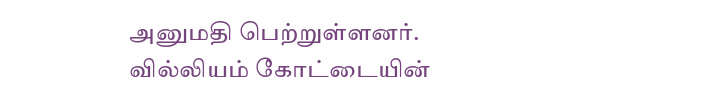அனுமதி பெற்றுள்ளனர்.
வில்லியம் கோட்டையின்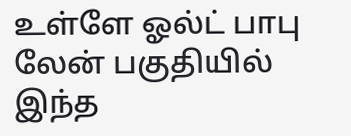உள்ளே ஓல்ட் பாபு லேன் பகுதியில் இந்த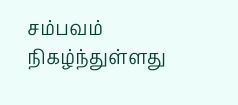சம்பவம் நிகழ்ந்துள்ளது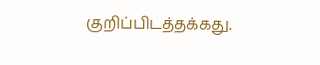குறிப்பிடத்தக்கது.